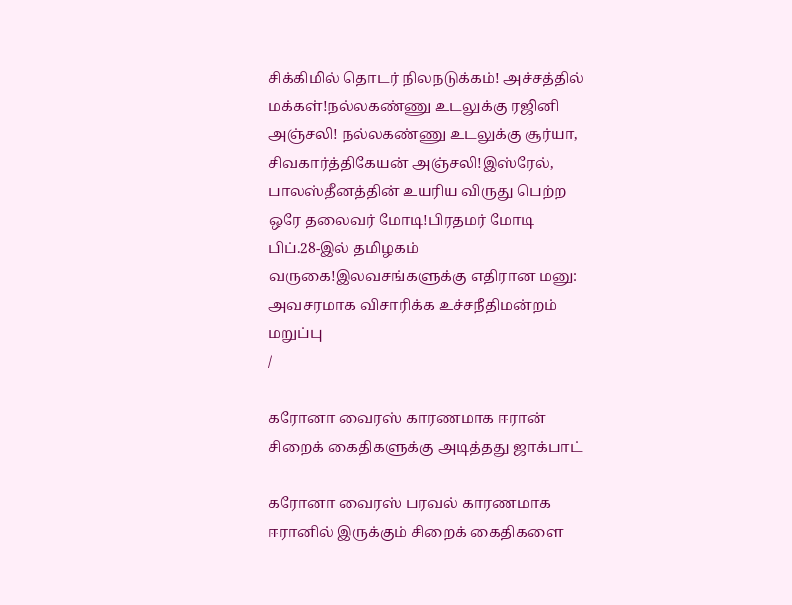சிக்கிமில் தொடர் நிலநடுக்கம்! அச்சத்தில் மக்கள்!நல்லகண்ணு உடலுக்கு ரஜினி அஞ்சலி! நல்லகண்ணு உடலுக்கு சூர்யா, சிவகார்த்திகேயன் அஞ்சலி!இஸ்ரேல், பாலஸ்தீனத்தின் உயரிய விருது பெற்ற ஒரே தலைவர் மோடி!பிரதமர் மோடி பிப்.28-இல் தமிழகம் வருகை!இலவசங்களுக்கு எதிரான மனு: அவசரமாக விசாரிக்க உச்சநீதிமன்றம் மறுப்பு
/

கரோனா வைரஸ் காரணமாக ஈரான் சிறைக் கைதிகளுக்கு அடித்தது ஜாக்பாட்

கரோனா வைரஸ் பரவல் காரணமாக ஈரானில் இருக்கும் சிறைக் கைதிகளை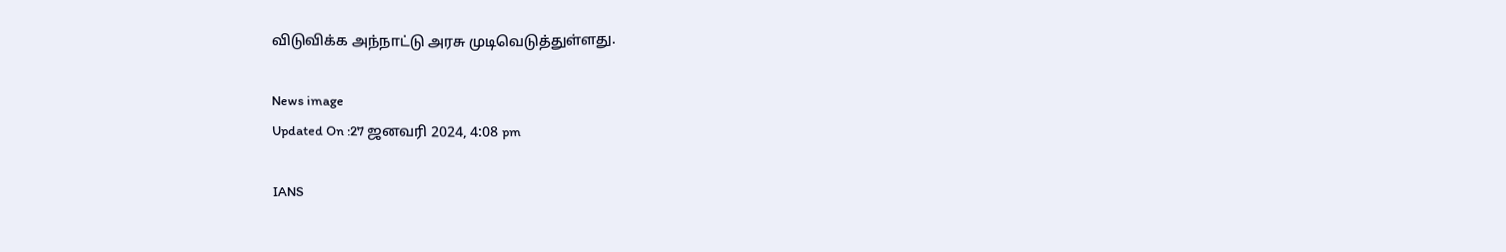விடுவிக்க அந்நாட்டு அரசு முடிவெடுத்துள்ளது.

News image
Updated On :27 ஜனவரி 2024, 4:08 pm

IANS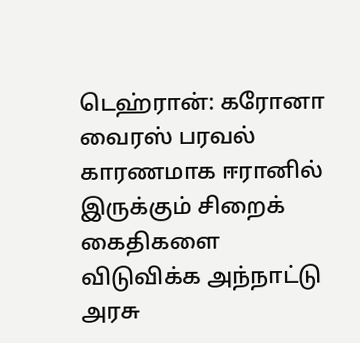டெஹ்ரான்: கரோனா வைரஸ் பரவல் காரணமாக ஈரானில் இருக்கும் சிறைக் கைதிகளை விடுவிக்க அந்நாட்டு அரசு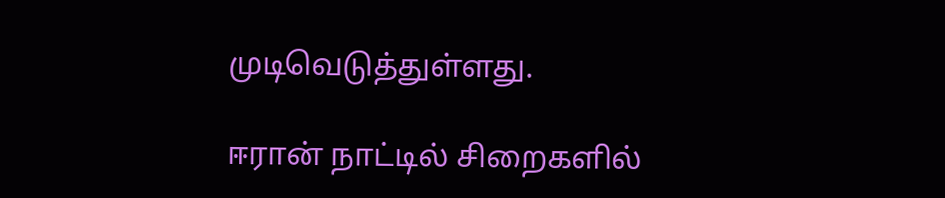முடிவெடுத்துள்ளது.

ஈரான் நாட்டில் சிறைகளில்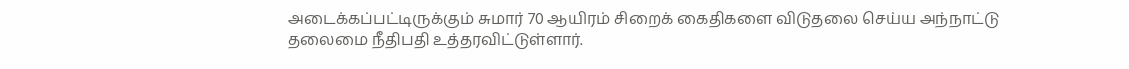அடைக்கப்பட்டிருக்கும் சுமார் 70 ஆயிரம் சிறைக் கைதிகளை விடுதலை செய்ய அந்நாட்டு தலைமை நீதிபதி உத்தரவிட்டுள்ளார்.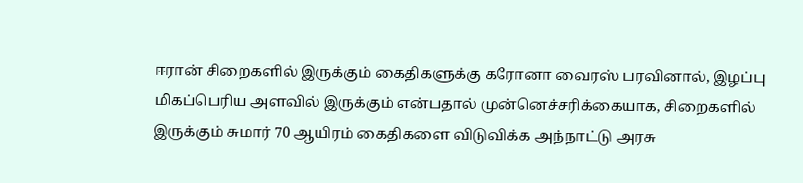ஈரான் சிறைகளில் இருக்கும் கைதிகளுக்கு கரோனா வைரஸ் பரவினால், இழப்பு மிகப்பெரிய அளவில் இருக்கும் என்பதால் முன்னெச்சரிக்கையாக, சிறைகளில் இருக்கும் சுமார் 70 ஆயிரம் கைதிகளை விடுவிக்க அந்நாட்டு அரசு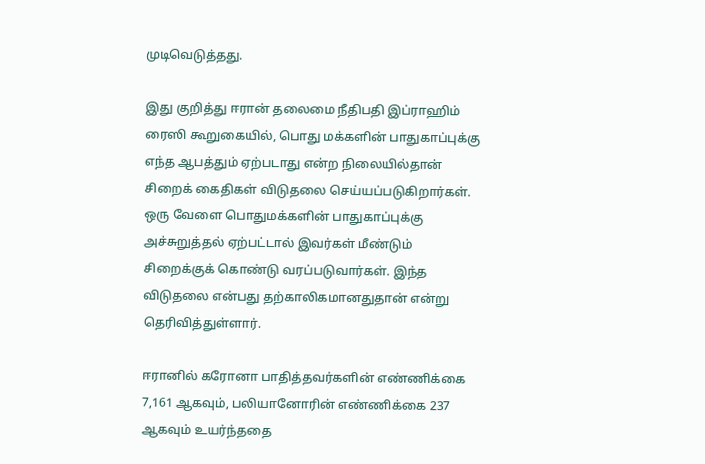முடிவெடுத்தது.

இது குறித்து ஈரான் தலைமை நீதிபதி இப்ராஹிம் ரைஸி கூறுகையில், பொது மக்களின் பாதுகாப்புக்கு எந்த ஆபத்தும் ஏற்படாது என்ற நிலையில்தான் சிறைக் கைதிகள் விடுதலை செய்யப்படுகிறார்கள். ஒரு வேளை பொதுமக்களின் பாதுகாப்புக்கு அச்சுறுத்தல் ஏற்பட்டால் இவர்கள் மீண்டும் சிறைக்குக் கொண்டு வரப்படுவார்கள். இந்த விடுதலை என்பது தற்காலிகமானதுதான் என்று தெரிவித்துள்ளார்.

ஈரானில் கரோனா பாதித்தவர்களின் எண்ணிக்கை 7,161 ஆகவும், பலியானோரின் எண்ணிக்கை 237 ஆகவும் உயர்ந்ததை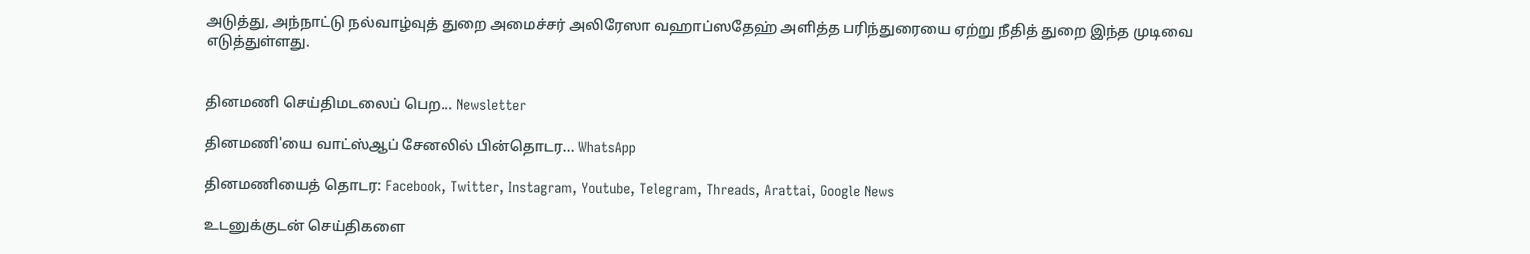அடுத்து, அந்நாட்டு நல்வாழ்வுத் துறை அமைச்சர் அலிரேஸா வஹாப்ஸதேஹ் அளித்த பரிந்துரையை ஏற்று நீதித் துறை இந்த முடிவை எடுத்துள்ளது.


தினமணி செய்திமடலைப் பெற... Newsletter

தினமணி'யை வாட்ஸ்ஆப் சேனலில் பின்தொடர... WhatsApp

தினமணியைத் தொடர: Facebook, Twitter, Instagram, Youtube, Telegram, Threads, Arattai, Google News

உடனுக்குடன் செய்திகளை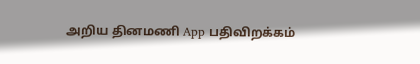அறிய தினமணி App பதிவிறக்கம்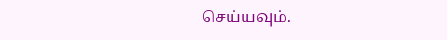செய்யவும்.